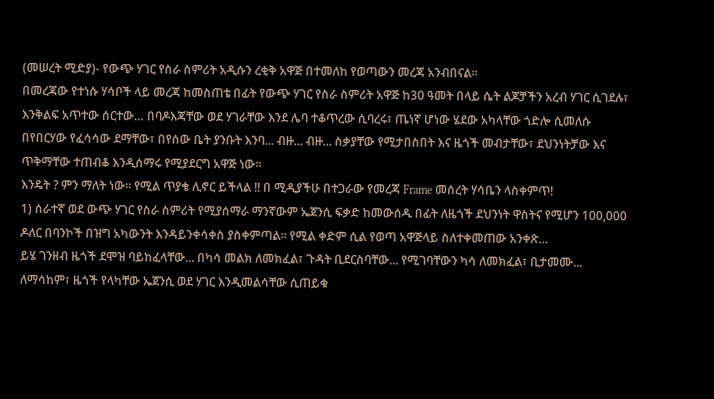(መሠረት ሚድያ)- የውጭ ሃገር የስራ ስምሪት አዲሱን ረቂቅ አዋጅ በተመለከ የወጣውን መረጃ አንብበናል።
በመረጃው የተነሱ ሃሳቦች ላይ መረጃ ከመስጠቴ በፊት የውጭ ሃገር የስራ ስምሪት አዋጅ ከ30 ዓመት በላይ ሴት ልጆቻችን አረብ ሃገር ሲገደሉ፣ እንቅልፍ አጥተው ሰርተው… በባዶእጃቸው ወደ ሃገራቸው እንደ ሌባ ተቆጥረው ሲባረሩ፣ ጤነኛ ሆነው ሄደው አካላቸው ጎድሎ ሲመለሱ በየበርሃው የፈሳሳው ደማቸው፣ በየሰው ቤት ያንቡት እንባ... ብዙ... ብዙ... ስቃያቸው የሚታበስበት እና ዜጎች መብታቸው፣ ደህንነትቻው እና ጥቅማቸው ተጠብቆ እንዲሰማሩ የሚያደርግ አዋጅ ነው።
እንዴት ? ምን ማለት ነው። የሚል ጥያቄ ሊኖር ይችላል !! በ ሚዲያችሁ በተጋራው የመረጃ Frame መሰረት ሃሳቤን ላስቀምጥ!
1) ሰራተኛ ወደ ውጭ ሃገር የስራ ስምሪት የሚያሰማራ ማንኛውም ኤጀንሲ ፍቃድ ከመውሰዱ በፊት ለዜጎች ደህንነት ዋስትና የሚሆን 100,000 ዶለር በባንኮች በዝግ አካውንት እንዳይንቀሳቀስ ያስቀምጣል። የሚል ቀድም ሲል የወጣ አዋጅላይ ስለተቀመጠው አንቀጽ…
ይሄ ገንዘብ ዜጎች ደሞዝ ባይከፈላቸው... በካሳ መልክ ለመክፈል፣ ጉዳት ቢደርስባቸው... የሚገባቸውን ካሳ ለመክፈል፣ ቢታመሙ... ለማሳከም፣ ዜጎች የላካቸው ኤጀንሲ ወደ ሃገር እንዲመልሳቸው ሲጠይቁ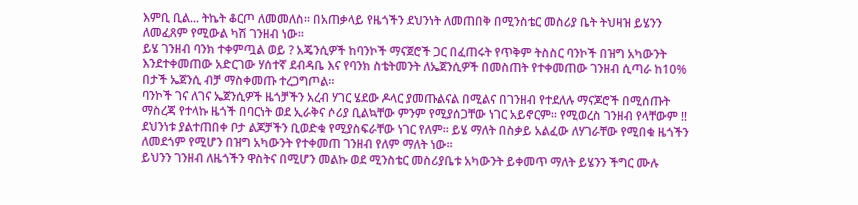እምቢ ቢል... ትኬት ቆርጦ ለመመለስ። በአጠቃላይ የዜጎችን ደህንነት ለመጠበቅ በሚንስቴር መስሪያ ቤት ትህዛዝ ይሄንን ለመፈጸም የሚውል ካሽ ገንዘብ ነው።
ይሄ ገንዘብ ባንክ ተቀምጧል ወይ ? አጄንሲዎች ከባንኮች ማናጀሮች ጋር በፈጠሩት የጥቅም ትስስር ባንኮች በዝግ አካውንት እንደተቀመጠው አድርገው ሃሰተኛ ደብዳቤ እና የባንክ ስቴትመንት ለኤጀንሲዎች በመስጠት የተቀመጠው ገንዘብ ሲጣራ ከ10% በታች ኤጀንሲ ብቻ ማስቀመጡ ተረጋግጦል።
ባንኮች ገና ለገና ኤጀንሲዎች ዜጎቻችን አረብ ሃገር ሄደው ዶላር ያመጡልናል በሚልና በገንዘብ የተደለሉ ማናጆሮች በሚሰጡት ማስረጃ የተላኩ ዜጎች በባርነት ወደ ኢራቅና ሶሪያ ቢልኳቸው ምንም የሚያሰጋቸው ነገር አይኖርም። የሚወረስ ገንዘብ የላቸውም !! ደህንነቱ ያልተጠበቀ ቦታ ልጆቻችን ቢወድቁ የሚያስፍራቸው ነገር የለም። ይሄ ማለት በስቃይ አልፈው ለሃገራቸው የሚበቁ ዜጎችን ለመደጎም የሚሆን በዝግ አካውንት የተቀመጠ ገንዘብ የለም ማለት ነው።
ይህንን ገንዘብ ለዜጎችን ዋስትና በሚሆን መልኩ ወደ ሚንስቴር መስሪያቤቱ አካውንት ይቀመጥ ማለት ይሄንን ችግር ሙሉ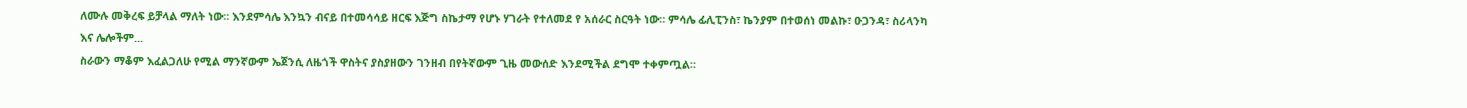ለሙሉ መቅረፍ ይቻላል ማለት ነው። እንደምሳሌ እንኳን ብናይ በተመሳሳይ ዘርፍ እጅግ ስኬታማ የሆኑ ሃገራት የተለመደ የ አሰራር ስርዓት ነው። ምሳሌ ፊሊፒንስ፣ ኬንያም በተወሰነ መልኩ፣ ዑጋንዳ፣ ስሪላንካ እና ሌሎችም...
ስራውን ማቆም እፈልጋለሁ የሚል ማንኛውም ኤጀንሲ ለዜጎች ዋስትና ያስያዘውን ገንዘብ በየትኛውም ጊዜ መውሰድ እንደሚችል ደግሞ ተቀምጧል።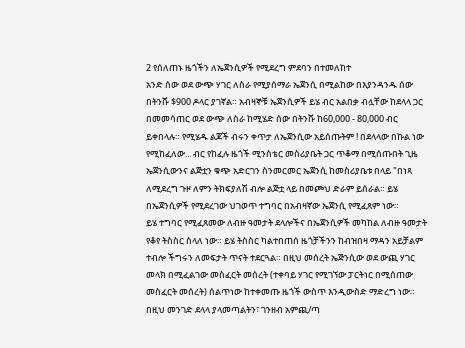2 የሰለጠኑ ዜጎችን ለኤጀንሲዎች የሚደረግ ምደባን በተመለከተ
አንድ ሰው ወደ ውጭ ሃገር ለስራ የሚያሰማራ ኤጀንሲ በሚልከው በእያንዳንዱ ሰው በትንሹ $900 ዶላር ያገኛል። አብዛኞቹ ኤጀንሲዎች ይሄ ብር አልበቃ ብሏቸው ከደላላ ጋር በመመሳጠር ወደ ውጭ ለስራ ከሚሄድ ሰው በትንሹ ከ60,000 - 80,000 ብር ይቀበላሉ። የሚሄዱ ልጆች ብሩን ቀጥታ ለኤጀንሲው አይሰጡትም ! በደላላው በኩል ነው የሚከፈለው... ብር የከፈሉ ዜጎች ሚንስቴር መስሪያቤት ጋር ጥቆማ በሚሰጡበት ጊዜ ኤጀንሲውንና ልጅቷን ቁጭ አድርገን ስንመርመር ኤጀንሲ ከመስሪያቤቱ በላይ "በነጻ ለሚደረግ ጉዞ ለምን ትክፍያለሽ ብሎ ልጅቷ ላይ በመጮህ ድራም ይሰራል። ይሄ በኤጀንሲዎች የሚደረገው ህገወጥ ተግባር በአብዛኛው ኤጀንሲ የሚፈጸም ነው።
ይሄ ተግባር የሚፈጸመው ለብዙ ዓመታት ደላሎችና በኤጀንሲዎች መካከል ለብዙ ዓመታት የቆየ ትስስር ስላለ ነው። ይሄ ትስስር ካልተበጠሰ ዜጎቻችንን ከብዝበዛ ማዳን አይቻልም ተብሎ ችግሩን ለመፍታት ጥናት ተደርጓል። በዚህ መሰረት ኤጅንሲው ወደ ውጪ ሃገር መላክ በሚፈልገው መስፈርት መሰረት (ተቀባይ ሃገር የሚገኘው ፓርትነር በሚሰጠው መስፈርት መሰረት) ሰልጥነው ከተቀመጡ ዜጎች ውስጥ እንዲውስድ ማድረግ ነው። በዚህ መንገድ ደላላ ያላመጣልትን፣ ገንዘብ አምጪ/ጣ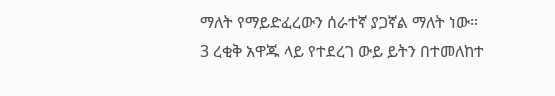ማለት የማይድፈረውን ሰራተኛ ያጋኛል ማለት ነው።
3 ረቂቅ አዋጁ ላይ የተደረገ ውይ ይትን በተመለከተ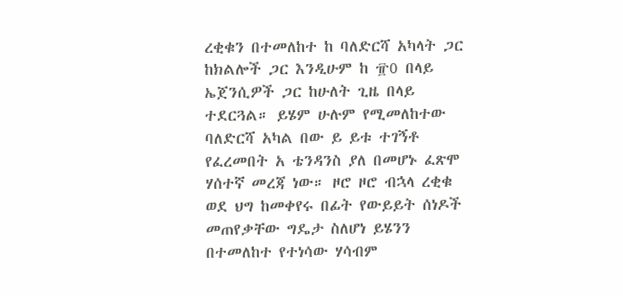ረቂቁን በተመለከተ ከ ባለድርሻ አካላት ጋር ከክልሎች ጋር እንዲሁም ከ ፹0 በላይ ኤጀንሲዎች ጋር ከሁለት ጊዜ በላይ ተደርጓል። ይሄም ሁሉም የሚመለከተው ባለድርሻ አካል በው ይ ይቱ ተገኝቶ የፈረመበት አ ቴንዳንስ ያለ በመሆኑ ፈጽሞ ሃሰተኛ መረጃ ነው። ዞሮ ዞሮ ብኋላ ረቂቁ ወደ ህግ ከመቀየሩ በፊት የውይይት ሰነዶች መጠየቃቸው ግዴታ ስለሆነ ይሄንን በተመለከተ የተነሳው ሃሳብም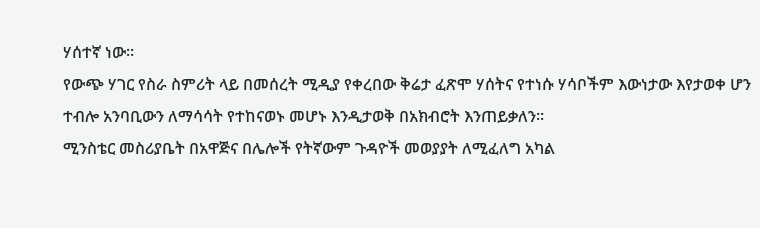ሃሰተኛ ነው።
የውጭ ሃገር የስራ ስምሪት ላይ በመሰረት ሚዲያ የቀረበው ቅሬታ ፈጽሞ ሃሰትና የተነሱ ሃሳቦችም እውነታው እየታወቀ ሆን ተብሎ አንባቢውን ለማሳሳት የተከናወኑ መሆኑ እንዲታወቅ በአክብሮት እንጠይቃለን።
ሚንስቴር መስሪያቤት በአዋጅና በሌሎች የትኛውም ጉዳዮች መወያያት ለሚፈለግ አካል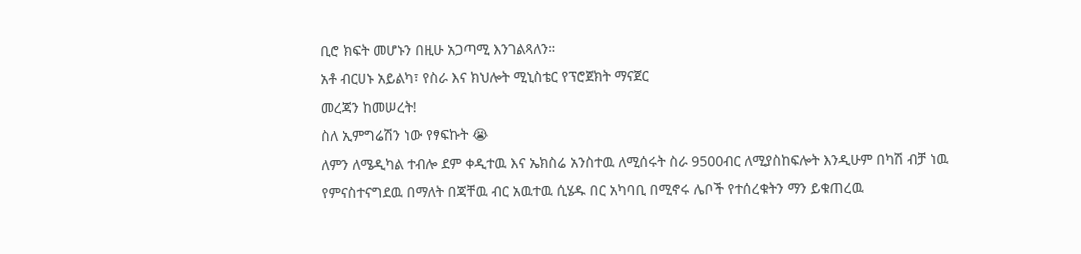ቢሮ ክፍት መሆኑን በዚሁ አጋጣሚ እንገልጻለን።
አቶ ብርሀኑ አይልካ፣ የስራ እና ክህሎት ሚኒስቴር የፕሮጀክት ማናጀር
መረጃን ከመሠረት!
ስለ ኢምግሬሽን ነው የፃፍኩት 😭
ለምን ለሜዲካል ተብሎ ደም ቀዲተዉ እና ኤክስሬ አንስተዉ ለሚሰሩት ስራ 9500ብር ለሚያስከፍሎት እንዲሁም በካሽ ብቻ ነዉ የምናስተናግደዉ በማለት በጃቸዉ ብር አዉተዉ ሲሄዱ በር አካባቢ በሚኖሩ ሌቦች የተሰረቁትን ማን ይቁጠረዉ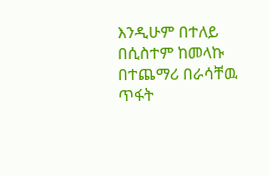እንዲሁም በተለይ በሲስተም ከመላኩ በተጨማሪ በራሳቸዉ ጥፋት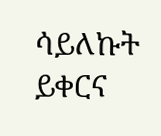ሳይለኩት ይቀርና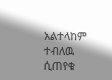አልተላከም ተብለዉ ሲጠየቁ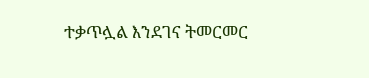ተቃጥሏል እንደገና ትመርመር